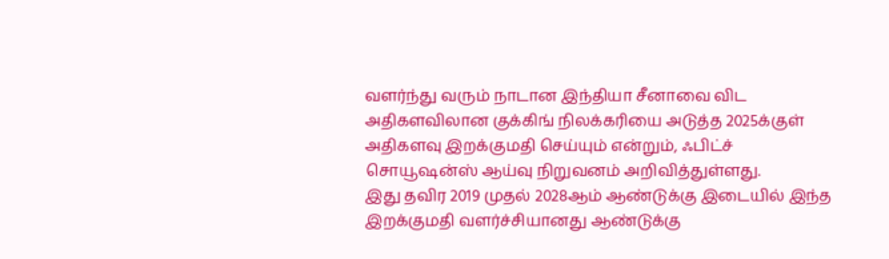வளர்ந்து வரும் நாடான இந்தியா சீனாவை விட அதிகளவிலான குக்கிங் நிலக்கரியை அடுத்த 2025க்குள் அதிகளவு இறக்குமதி செய்யும் என்றும், ஃபிட்ச் சொயூஷன்ஸ் ஆய்வு நிறுவனம் அறிவித்துள்ளது.
இது தவிர 2019 முதல் 2028ஆம் ஆண்டுக்கு இடையில் இந்த இறக்குமதி வளர்ச்சியானது ஆண்டுக்கு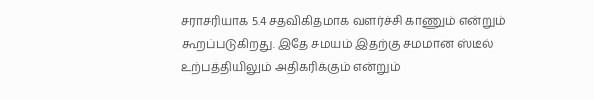சராசரியாக 5.4 சதவிகிதமாக வளர்ச்சி காணும் என்றும் கூறப்படுகிறது. இதே சமயம் இதற்கு சமமான ஸ்டீல் உற்பத்தியிலும் அதிகரிக்கும் என்றும்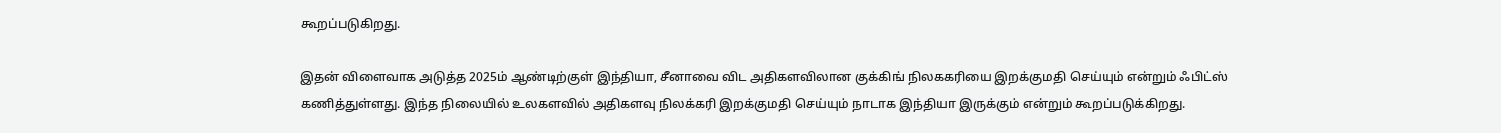கூறப்படுகிறது.

இதன் விளைவாக அடுத்த 2025ம் ஆண்டிற்குள் இந்தியா, சீனாவை விட அதிகளவிலான குக்கிங் நிலககரியை இறக்குமதி செய்யும் என்றும் ஃபிட்ஸ் கணித்துள்ளது. இந்த நிலையில் உலகளவில் அதிகளவு நிலக்கரி இறக்குமதி செய்யும் நாடாக இந்தியா இருக்கும் என்றும் கூறப்படுக்கிறது.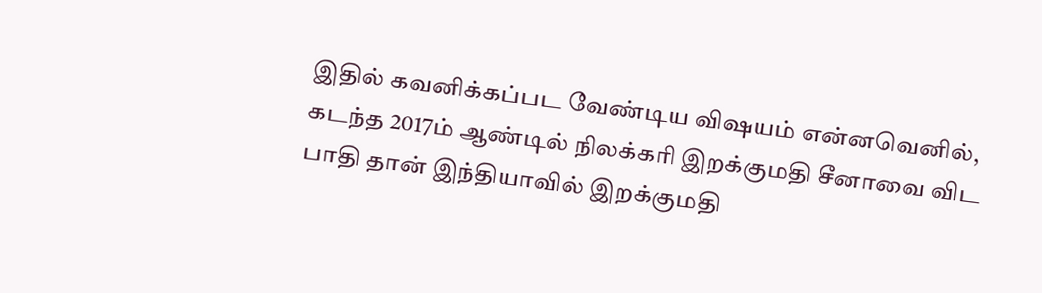இதில் கவனிக்கப்பட வேண்டிய விஷயம் என்னவெனில், கடந்த 2017ம் ஆண்டில் நிலக்கரி இறக்குமதி சீனாவை விட பாதி தான் இந்தியாவில் இறக்குமதி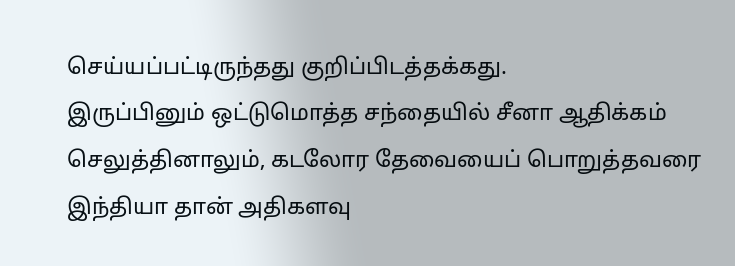செய்யப்பட்டிருந்தது குறிப்பிடத்தக்கது.
இருப்பினும் ஒட்டுமொத்த சந்தையில் சீனா ஆதிக்கம் செலுத்தினாலும், கடலோர தேவையைப் பொறுத்தவரை இந்தியா தான் அதிகளவு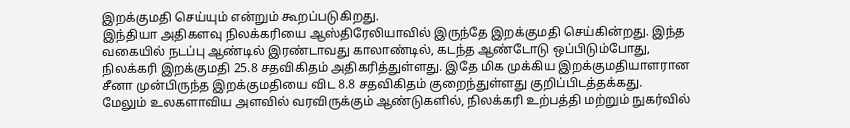இறக்குமதி செய்யும் என்றும் கூறப்படுகிறது.
இந்தியா அதிகளவு நிலக்கரியை ஆஸ்திரேலியாவில் இருந்தே இறக்குமதி செய்கின்றது. இந்த வகையில் நடப்பு ஆண்டில் இரண்டாவது காலாண்டில், கடந்த ஆண்டோடு ஒப்பிடும்போது, நிலக்கரி இறக்குமதி 25.8 சதவிகிதம் அதிகரித்துள்ளது. இதே மிக முக்கிய இறக்குமதியாளரான சீனா முன்பிருந்த இறக்குமதியை விட 8.8 சதவிகிதம் குறைந்துள்ளது குறிப்பிடத்தக்கது.
மேலும் உலகளாவிய அளவில் வரவிருக்கும் ஆண்டுகளில், நிலக்கரி உற்பத்தி மற்றும் நுகர்வில்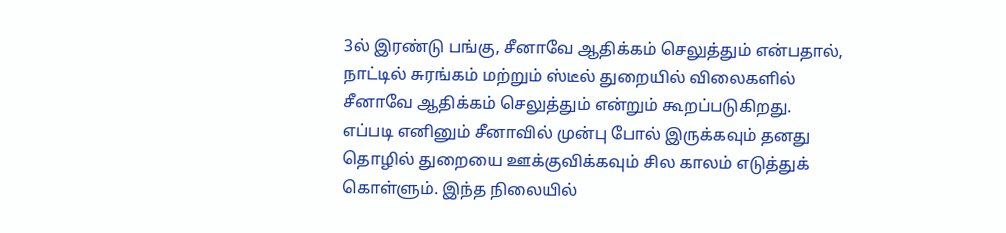3ல் இரண்டு பங்கு, சீனாவே ஆதிக்கம் செலுத்தும் என்பதால், நாட்டில் சுரங்கம் மற்றும் ஸ்டீல் துறையில் விலைகளில் சீனாவே ஆதிக்கம் செலுத்தும் என்றும் கூறப்படுகிறது.
எப்படி எனினும் சீனாவில் முன்பு போல் இருக்கவும் தனது தொழில் துறையை ஊக்குவிக்கவும் சில காலம் எடுத்துக் கொள்ளும். இந்த நிலையில்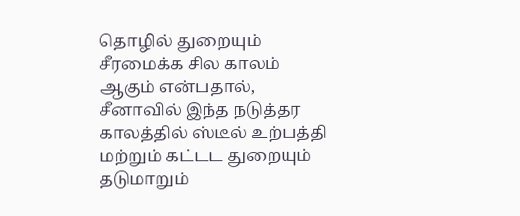தொழில் துறையும் சீரமைக்க சில காலம் ஆகும் என்பதால், சீனாவில் இந்த நடுத்தர காலத்தில் ஸ்டீல் உற்பத்தி மற்றும் கட்டட துறையும் தடுமாறும்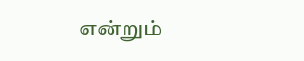என்றும்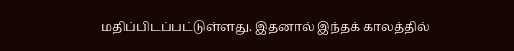மதிப்பிடப்பட்டுள்ளது. இதனால் இந்தக் காலத்தில்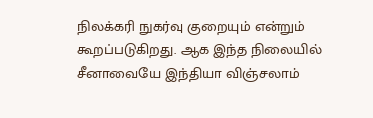நிலக்கரி நுகர்வு குறையும் என்றும் கூறப்படுகிறது. ஆக இந்த நிலையில் சீனாவையே இந்தியா விஞ்சலாம்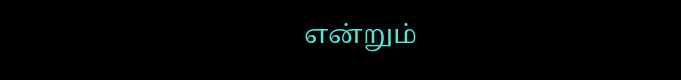என்றும்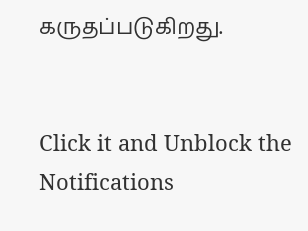கருதப்படுகிறது.


Click it and Unblock the Notifications